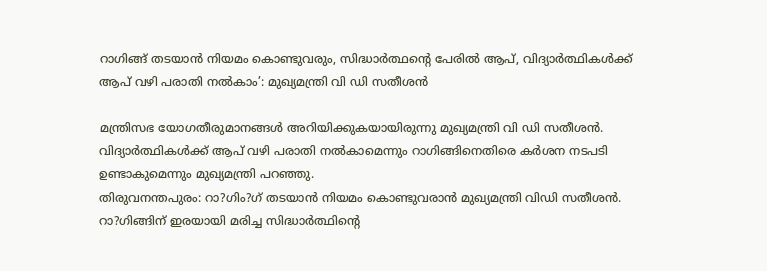റാഗിങ്ങ് തടയാന്‍ നിയമം കൊണ്ടുവരും, സിദ്ധാര്‍ത്ഥന്റെ പേരില്‍ ആപ്, വിദ്യാര്‍ത്ഥികള്‍ക്ക് ആപ് വഴി പരാതി നല്‍കാം’: മുഖ്യമന്ത്രി വി ഡി സതീശന്‍

മന്ത്രിസഭ യോഗതീരുമാനങ്ങള്‍ അറിയിക്കുകയായിരുന്നു മുഖ്യമന്ത്രി വി ഡി സതീശന്‍. വിദ്യാര്‍ത്ഥികള്‍ക്ക് ആപ് വഴി പരാതി നല്‍കാമെന്നും റാഗിങ്ങിനെതിരെ കര്‍ശന നടപടി ഉണ്ടാകുമെന്നും മുഖ്യമന്ത്രി പറഞ്ഞു.
തിരുവനന്തപുരം: റാ?ഗിം?ഗ് തടയാന്‍ നിയമം കൊണ്ടുവരാന്‍ മുഖ്യമന്ത്രി വിഡി സതീശന്‍. റാ?ഗിങ്ങിന് ഇരയായി മരിച്ച സിദ്ധാര്‍ത്ഥിന്റെ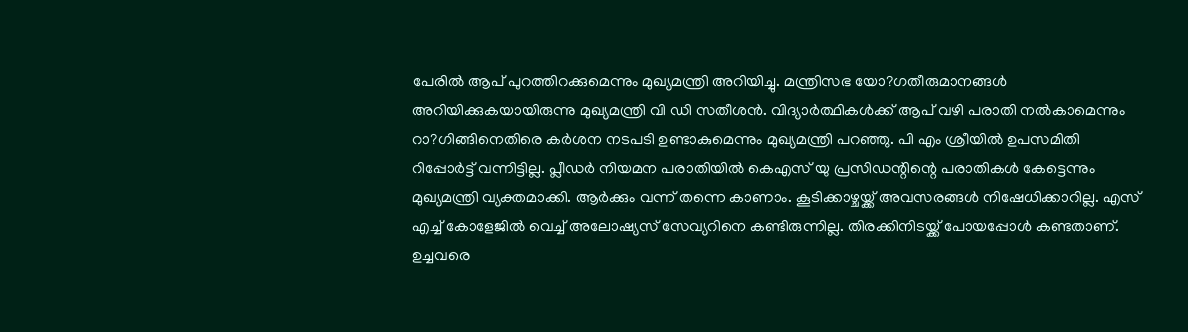പേരില്‍ ആപ് പുറത്തിറക്കുമെന്നും മുഖ്യമന്ത്രി അറിയിച്ചു. മന്ത്രിസഭ യോ?ഗതീരുമാനങ്ങള്‍ അറിയിക്കുകയായിരുന്നു മുഖ്യമന്ത്രി വി ഡി സതീശന്‍. വിദ്യാര്‍ത്ഥികള്‍ക്ക് ആപ് വഴി പരാതി നല്‍കാമെന്നും റാ?ഗിങ്ങിനെതിരെ കര്‍ശന നടപടി ഉണ്ടാകുമെന്നും മുഖ്യമന്ത്രി പറഞ്ഞു. പി എം ശ്രീയില്‍ ഉപസമിതി റിപ്പോര്‍ട്ട് വന്നിട്ടില്ല. പ്ലീഡര്‍ നിയമന പരാതിയില്‍ കെഎസ് യു പ്രസിഡന്റിന്റെ പരാതികള്‍ കേട്ടെന്നും മുഖ്യമന്ത്രി വ്യക്തമാക്കി. ആര്‍ക്കും വന്ന് തന്നെ കാണാം. കൂടിക്കാഴ്ചയ്ക്ക് അവസരങ്ങള്‍ നിഷേധിക്കാറില്ല. എസ് എച്ച് കോളേജില്‍ വെച്ച് അലോഷ്യസ് സേവ്യറിനെ കണ്ടിരുന്നില്ല. തിരക്കിനിടയ്ക്ക് പോയപ്പോള്‍ കണ്ടതാണ്. ഉച്ചവരെ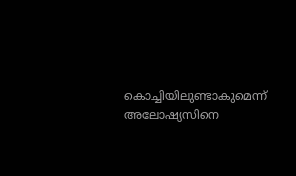കൊച്ചിയിലുണ്ടാകുമെന്ന് അലോഷ്യസിനെ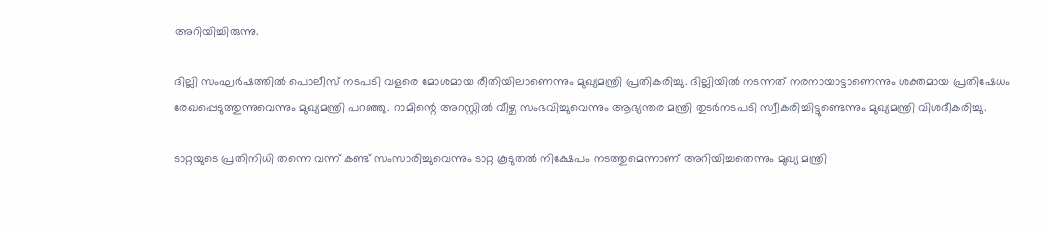അറിയിച്ചിരുന്നു.

ദില്ലി സംഘര്‍ഷത്തില്‍ പൊലീസ് നടപടി വളരെ മോശമായ രീതിയിലാണെന്നും മുഖ്യമന്ത്രി പ്രതികരിച്ചു. ദില്ലിയില്‍ നടന്നത് നരനായാട്ടാണെന്നും ശക്തമായ പ്രതിഷേധം രേഖപ്പെടുത്തുന്നുവെന്നും മുഖ്യമന്ത്രി പറഞ്ഞു. റാമിന്റെ അറസ്റ്റില്‍ വീഴ്ച സംഭവിച്ചുവെന്നും ആഭ്യന്തര മന്ത്രി തുടര്‍നടപടി സ്വീകരിച്ചിട്ടുണ്ടെന്നും മുഖ്യമന്ത്രി വിശദീകരിച്ചു.

ടാറ്റയുടെ പ്രതിനിധി തന്നെ വന്ന് കണ്ട് സംസാരിച്ചുവെന്നും ടാറ്റ കൂടുതല്‍ നിക്ഷേപം നടത്തുമെന്നാണ് അറിയിച്ചതെന്നും മുഖ്യ മന്ത്രി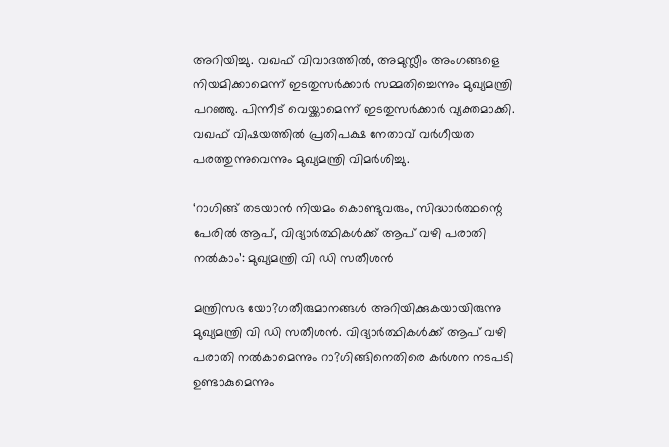അറിയിച്ചു. വഖഫ് വിവാദത്തില്‍, അമുസ്ലീം അംഗങ്ങളെ നിയമിക്കാമെന്ന് ഇടതുസര്‍ക്കാര്‍ സമ്മതിച്ചെന്നും മുഖ്യമന്ത്രി പറഞ്ഞു. പിന്നീട് വെയ്ക്കാമെന്ന് ഇടതുസര്‍ക്കാര്‍ വ്യക്തമാക്കി. വഖഫ് വിഷയത്തില്‍ പ്രതിപക്ഷ നേതാവ് വര്‍ഗീയത പരത്തുന്നുവെന്നും മുഖ്യമന്ത്രി വിമര്‍ശിച്ചു.

‘റാഗിങ്ങ് തടയാന്‍ നിയമം കൊണ്ടുവരും, സിദ്ധാര്‍ത്ഥന്റെ പേരില്‍ ആപ്, വിദ്യാര്‍ത്ഥികള്‍ക്ക് ആപ് വഴി പരാതി നല്‍കാം’: മുഖ്യമന്ത്രി വി ഡി സതീശന്‍

മന്ത്രിസഭ യോ?ഗതീരുമാനങ്ങള്‍ അറിയിക്കുകയായിരുന്നു മുഖ്യമന്ത്രി വി ഡി സതീശന്‍. വിദ്യാര്‍ത്ഥികള്‍ക്ക് ആപ് വഴി പരാതി നല്‍കാമെന്നും റാ?ഗിങ്ങിനെതിരെ കര്‍ശന നടപടി ഉണ്ടാകുമെന്നും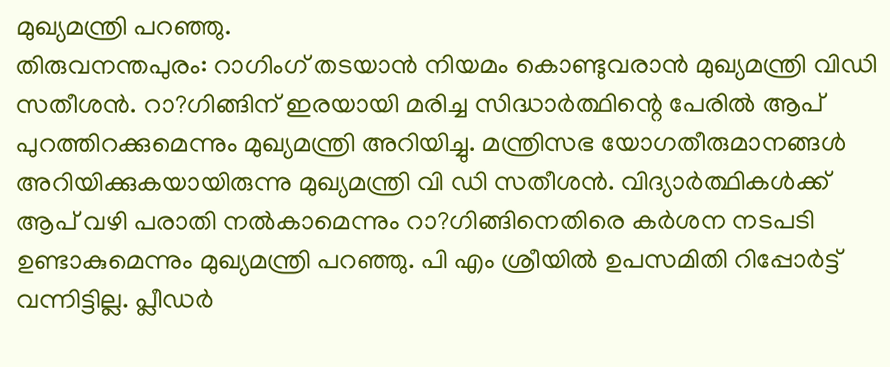മുഖ്യമന്ത്രി പറഞ്ഞു.
തിരുവനന്തപുരം: റാഗിംഗ് തടയാന്‍ നിയമം കൊണ്ടുവരാന്‍ മുഖ്യമന്ത്രി വിഡി സതീശന്‍. റാ?ഗിങ്ങിന് ഇരയായി മരിച്ച സിദ്ധാര്‍ത്ഥിന്റെ പേരില്‍ ആപ് പുറത്തിറക്കുമെന്നും മുഖ്യമന്ത്രി അറിയിച്ചു. മന്ത്രിസഭ യോഗതീരുമാനങ്ങള്‍ അറിയിക്കുകയായിരുന്നു മുഖ്യമന്ത്രി വി ഡി സതീശന്‍. വിദ്യാര്‍ത്ഥികള്‍ക്ക് ആപ് വഴി പരാതി നല്‍കാമെന്നും റാ?ഗിങ്ങിനെതിരെ കര്‍ശന നടപടി ഉണ്ടാകുമെന്നും മുഖ്യമന്ത്രി പറഞ്ഞു. പി എം ശ്രീയില്‍ ഉപസമിതി റിപ്പോര്‍ട്ട് വന്നിട്ടില്ല. പ്ലീഡര്‍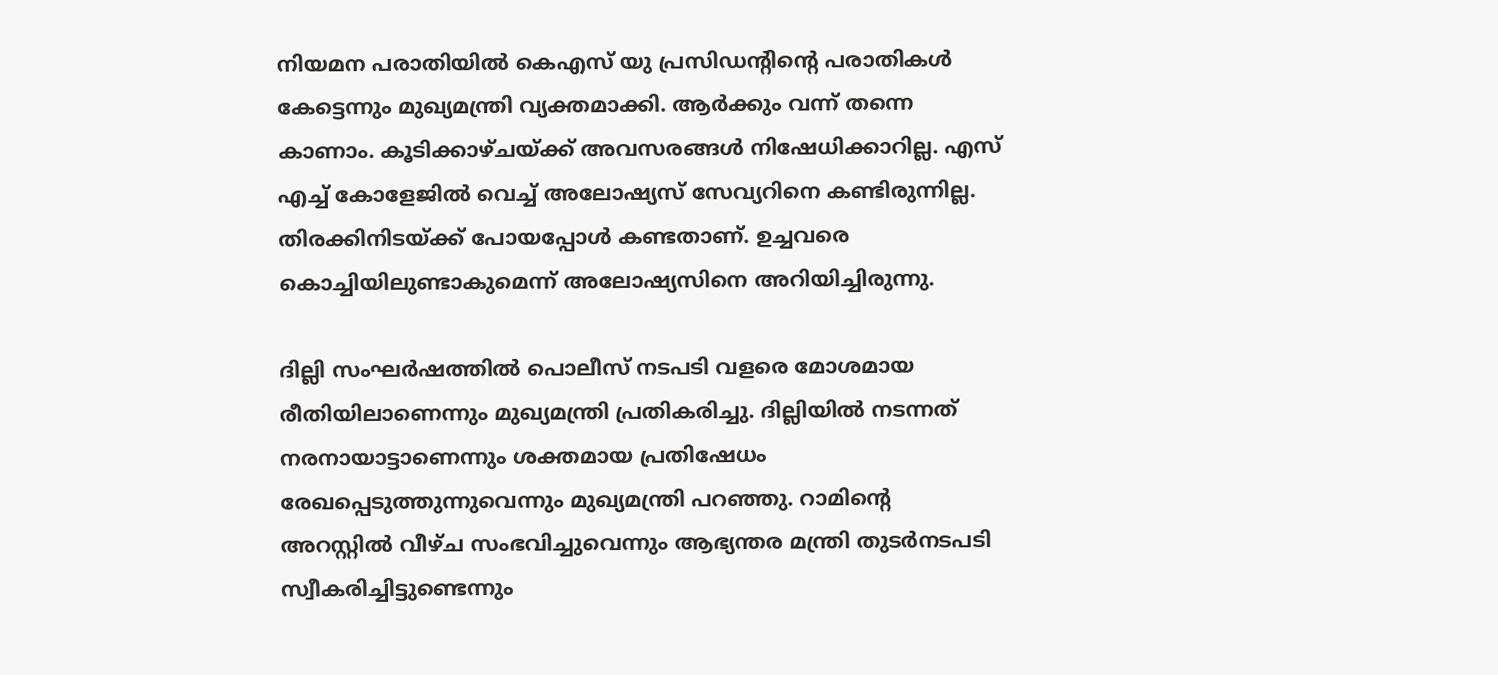നിയമന പരാതിയില്‍ കെഎസ് യു പ്രസിഡന്റിന്റെ പരാതികള്‍ കേട്ടെന്നും മുഖ്യമന്ത്രി വ്യക്തമാക്കി. ആര്‍ക്കും വന്ന് തന്നെ കാണാം. കൂടിക്കാഴ്ചയ്ക്ക് അവസരങ്ങള്‍ നിഷേധിക്കാറില്ല. എസ് എച്ച് കോളേജില്‍ വെച്ച് അലോഷ്യസ് സേവ്യറിനെ കണ്ടിരുന്നില്ല. തിരക്കിനിടയ്ക്ക് പോയപ്പോള്‍ കണ്ടതാണ്. ഉച്ചവരെ കൊച്ചിയിലുണ്ടാകുമെന്ന് അലോഷ്യസിനെ അറിയിച്ചിരുന്നു.

ദില്ലി സംഘര്‍ഷത്തില്‍ പൊലീസ് നടപടി വളരെ മോശമായ രീതിയിലാണെന്നും മുഖ്യമന്ത്രി പ്രതികരിച്ചു. ദില്ലിയില്‍ നടന്നത് നരനായാട്ടാണെന്നും ശക്തമായ പ്രതിഷേധം രേഖപ്പെടുത്തുന്നുവെന്നും മുഖ്യമന്ത്രി പറഞ്ഞു. റാമിന്റെ അറസ്റ്റില്‍ വീഴ്ച സംഭവിച്ചുവെന്നും ആഭ്യന്തര മന്ത്രി തുടര്‍നടപടി സ്വീകരിച്ചിട്ടുണ്ടെന്നും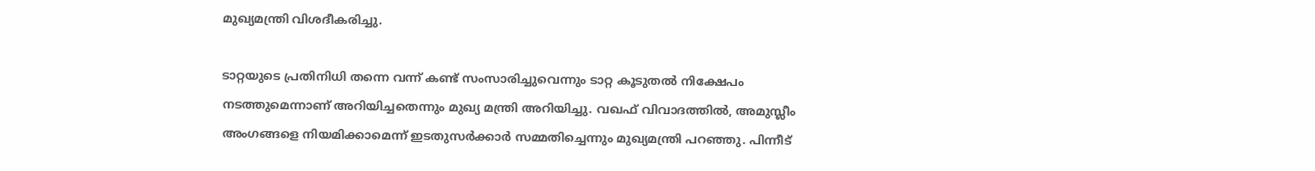മുഖ്യമന്ത്രി വിശദീകരിച്ചു.

ടാറ്റയുടെ പ്രതിനിധി തന്നെ വന്ന് കണ്ട് സംസാരിച്ചുവെന്നും ടാറ്റ കൂടുതല്‍ നിക്ഷേപം നടത്തുമെന്നാണ് അറിയിച്ചതെന്നും മുഖ്യ മന്ത്രി അറിയിച്ചു. വഖഫ് വിവാദത്തില്‍, അമുസ്ലീം അംഗങ്ങളെ നിയമിക്കാമെന്ന് ഇടതുസര്‍ക്കാര്‍ സമ്മതിച്ചെന്നും മുഖ്യമന്ത്രി പറഞ്ഞു. പിന്നീട്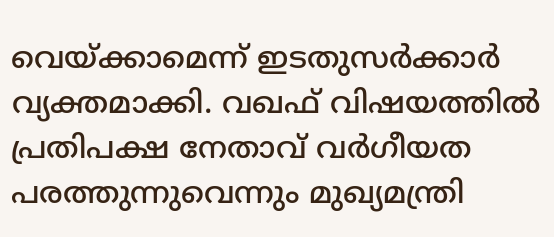വെയ്ക്കാമെന്ന് ഇടതുസര്‍ക്കാര്‍ വ്യക്തമാക്കി. വഖഫ് വിഷയത്തില്‍ പ്രതിപക്ഷ നേതാവ് വര്‍ഗീയത പരത്തുന്നുവെന്നും മുഖ്യമന്ത്രി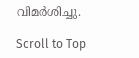വിമര്‍ശിച്ചു.

Scroll to Top